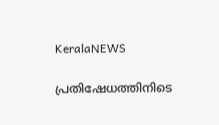KeralaNEWS

പ്രതിഷേധത്തിനിടെ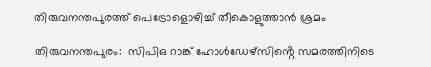തിരുവനന്തപുരത്ത് പെട്രോളൊഴിച്ച്‌ തീകൊളുത്താൻ ശ്രമം

തിരുവനന്തപുരം:  സിപിഒ റാങ്ക് ഹോള്‍ഡേഴ്സിൻ്റെ സമരത്തിനിടെ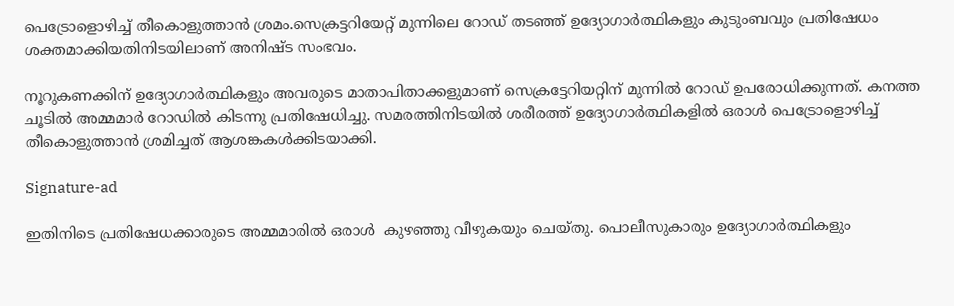പെട്രോളൊഴിച്ച്‌ തീകൊളുത്താൻ ശ്രമം.സെക്രട്ടറിയേറ്റ് മുന്നിലെ റോഡ് തടഞ്ഞ് ഉദ്യോഗാർത്ഥികളും കുടുംബവും പ്രതിഷേധം ശക്തമാക്കിയതിനിടയിലാണ് അനിഷ്ട സംഭവം.

നൂറുകണക്കിന് ഉദ്യോഗാർത്ഥികളും അവരുടെ മാതാപിതാക്കളുമാണ് സെക്രട്ടേറിയറ്റിന് മുന്നില്‍ റോഡ് ഉപരോധിക്കുന്നത്. കനത്ത ചൂടില്‍ അമ്മമാർ റോഡില്‍ കിടന്നു പ്രതിഷേധിച്ചു. സമരത്തിനിടയില്‍ ശരീരത്ത് ഉദ്യോഗാർത്ഥികളില്‍ ഒരാള്‍ പെട്രോളൊഴിച്ച്‌ തീകൊളുത്താൻ ശ്രമിച്ചത് ആശങ്കകള്‍ക്കിടയാക്കി.

Signature-ad

ഇതിനിടെ പ്രതിഷേധക്കാരുടെ അമ്മമാരില്‍ ഒരാള്‍  കുഴഞ്ഞു വീഴുകയും ചെയ്തു. പൊലീസുകാരും ഉദ്യോഗാർത്ഥികളും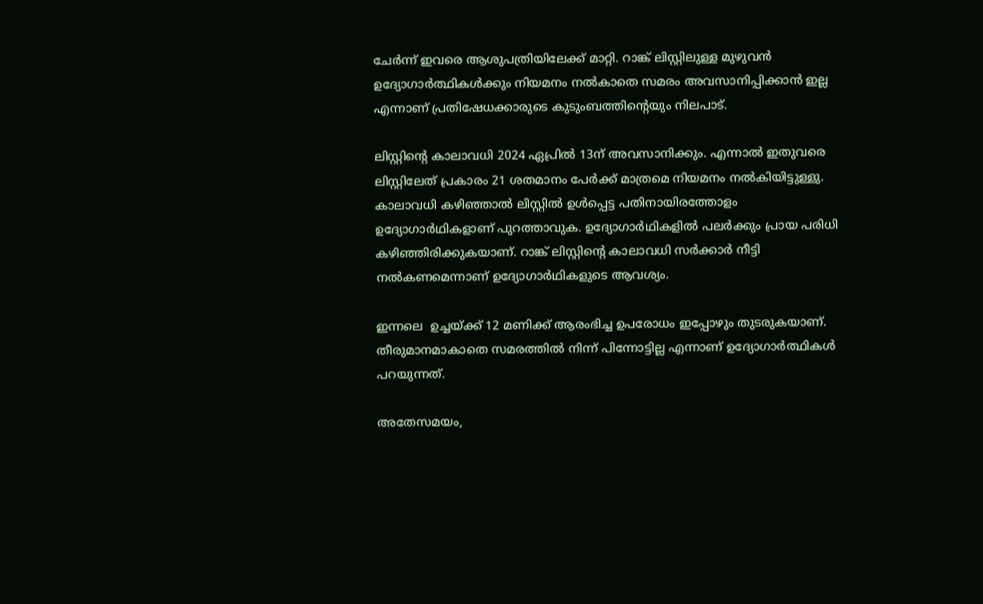ചേർന്ന് ഇവരെ ആശുപത്രിയിലേക്ക് മാറ്റി. റാങ്ക് ലിസ്റ്റിലുള്ള മുഴുവൻ ഉദ്യോഗാർത്ഥികള്‍ക്കും നിയമനം നല്‍കാതെ സമരം അവസാനിപ്പിക്കാൻ ഇല്ല എന്നാണ് പ്രതിഷേധക്കാരുടെ കുടുംബത്തിൻ്റെയും നിലപാട്.

ലിസ്റ്റിന്‍റെ കാലാവധി 2024 ഏപ്രില്‍ 13ന് അവസാനിക്കും. എന്നാല്‍ ഇതുവരെ ലിസ്റ്റിലേത് പ്രകാരം 21 ശതമാനം പേർക്ക് മാത്രമെ നിയമനം നല്‍കിയിട്ടുള്ളു. കാലാവധി കഴിഞ്ഞാല്‍ ലിസ്റ്റില്‍ ഉള്‍പ്പെട്ട പതിനായിരത്തോളം ഉദ്യോഗാർഥികളാണ് പുറത്താവുക. ഉദ്യോഗാർഥികളില്‍ പലർക്കും പ്രായ പരിധി കഴിഞ്ഞിരിക്കുകയാണ്. റാങ്ക് ലിസ്റ്റിന്‍റെ കാലാവധി സർക്കാർ നീട്ടി നല്‍കണമെന്നാണ് ഉദ്യോഗാർഥികളുടെ ആവശ്യം.

ഇന്നലെ  ഉച്ചയ്ക്ക് 12 മണിക്ക് ആരംഭിച്ച ഉപരോധം ഇപ്പോഴും തുടരുകയാണ്. തീരുമാനമാകാതെ സമരത്തില്‍ നിന്ന് പിന്നോട്ടില്ല എന്നാണ് ഉദ്യോഗാർത്ഥികള്‍ പറയുന്നത്.

അതേസമയം,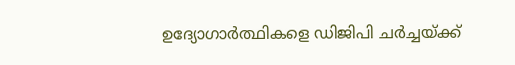ഉദ്യോഗാർത്ഥികളെ ഡിജിപി ചർച്ചയ്ക്ക്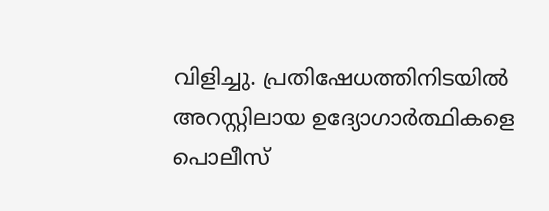വിളിച്ചു. പ്രതിഷേധത്തിനിടയില്‍ അറസ്റ്റിലായ ഉദ്യോഗാർത്ഥികളെ പൊലീസ്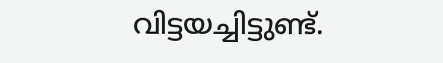വിട്ടയച്ചിട്ടുണ്ട്.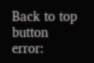Back to top button
error: